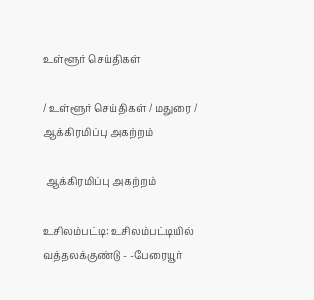உள்ளூர் செய்திகள்

/ உள்ளூர் செய்திகள் / மதுரை /  ஆக்கிரமிப்பு அகற்றம்

 ஆக்கிரமிப்பு அகற்றம்

உசிலம்பட்டி: உசிலம்பட்டியில் வத்தலக்குண்டு - -பேரையூர்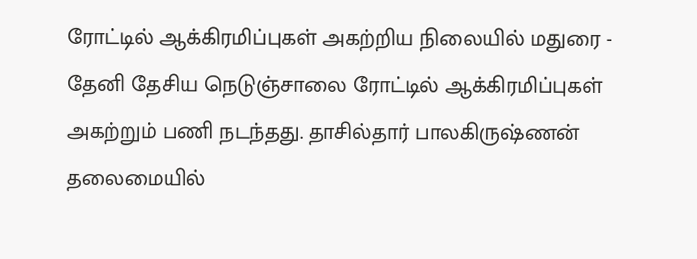ரோட்டில் ஆக்கிரமிப்புகள் அகற்றிய நிலையில் மதுரை - தேனி தேசிய நெடுஞ்சாலை ரோட்டில் ஆக்கிரமிப்புகள் அகற்றும் பணி நடந்தது. தாசில்தார் பாலகிருஷ்ணன் தலைமையில்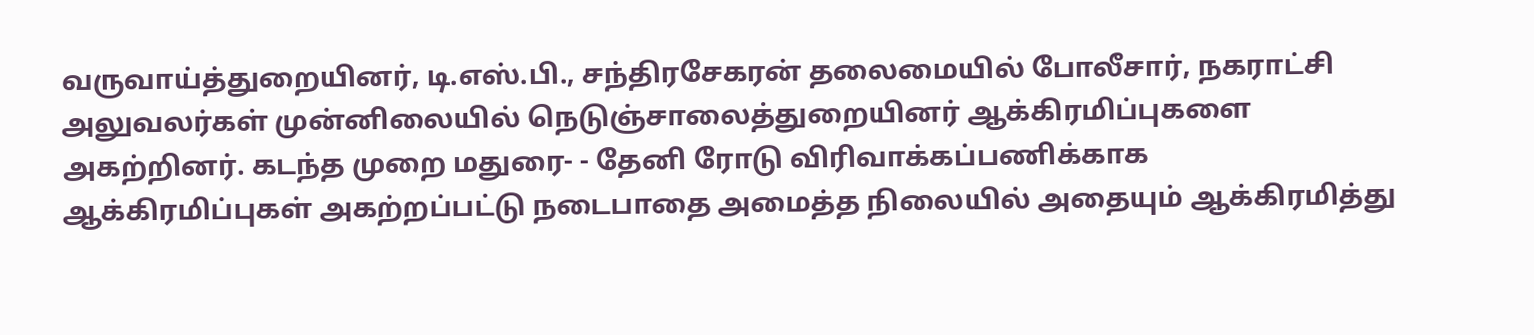வருவாய்த்துறையினர், டி.எஸ்.பி., சந்திரசேகரன் தலைமையில் போலீசார், நகராட்சி அலுவலர்கள் முன்னிலையில் நெடுஞ்சாலைத்துறையினர் ஆக்கிரமிப்புகளை அகற்றினர். கடந்த முறை மதுரை- - தேனி ரோடு விரிவாக்கப்பணிக்காக ஆக்கிரமிப்புகள் அகற்றப்பட்டு நடைபாதை அமைத்த நிலையில் அதையும் ஆக்கிரமித்து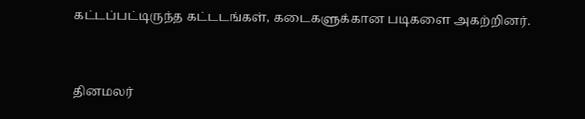கட்டப்பட்டிருந்த கட்டடங்கள், கடைகளுக்கான படிகளை அகற்றினர்.


தினமலர்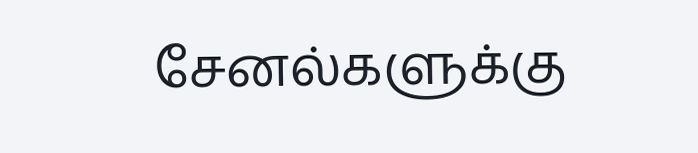சேனல்களுக்கு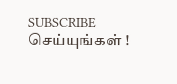SUBSCRIBE செய்யுங்கள் !